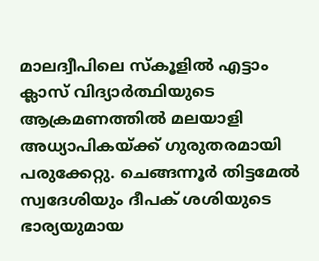മാലദ്വീപിലെ സ്കൂളിൽ എട്ടാം ക്ലാസ് വിദ്യാർത്ഥിയുടെ ആക്രമണത്തിൽ മലയാളി അധ്യാപികയ്ക്ക് ഗുരുതരമായി പരുക്കേറ്റു. ചെങ്ങന്നൂർ തിട്ടമേൽ സ്വദേശിയും ദീപക് ശശിയുടെ ഭാര്യയുമായ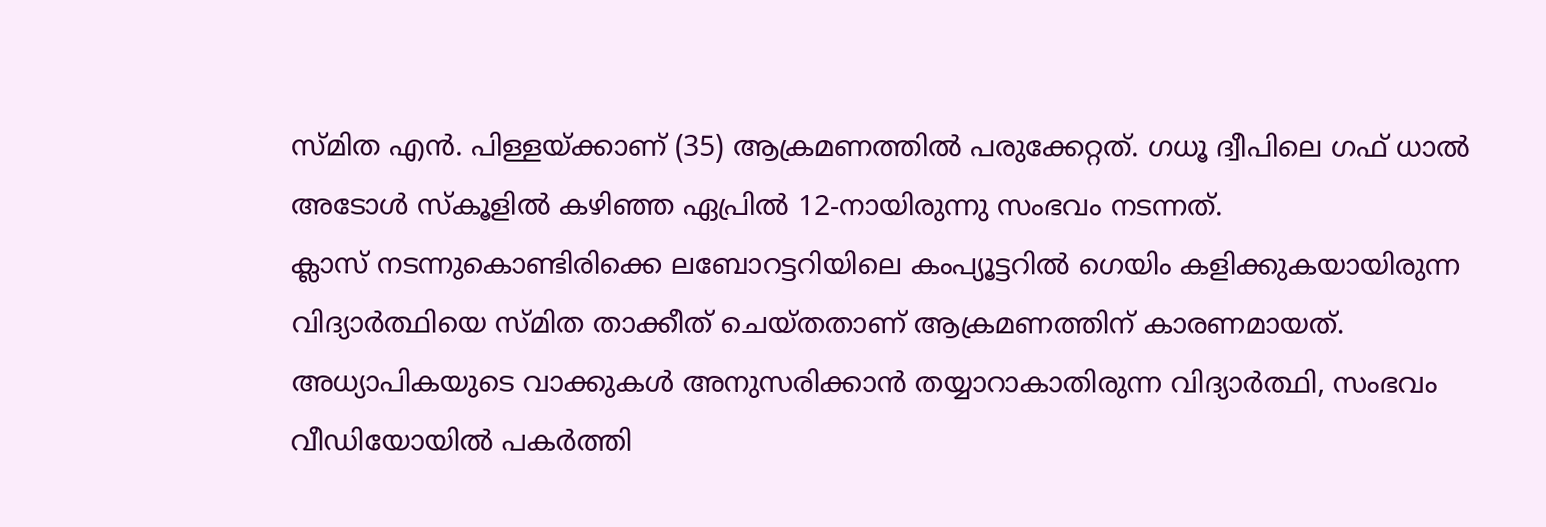സ്മിത എൻ. പിള്ളയ്ക്കാണ് (35) ആക്രമണത്തിൽ പരുക്കേറ്റത്. ഗധൂ ദ്വീപിലെ ഗഫ് ധാൽ അടോൾ സ്കൂളിൽ കഴിഞ്ഞ ഏപ്രിൽ 12-നായിരുന്നു സംഭവം നടന്നത്.
ക്ലാസ് നടന്നുകൊണ്ടിരിക്കെ ലബോറട്ടറിയിലെ കംപ്യൂട്ടറിൽ ഗെയിം കളിക്കുകയായിരുന്ന വിദ്യാർത്ഥിയെ സ്മിത താക്കീത് ചെയ്തതാണ് ആക്രമണത്തിന് കാരണമായത്. അധ്യാപികയുടെ വാക്കുകൾ അനുസരിക്കാൻ തയ്യാറാകാതിരുന്ന വിദ്യാർത്ഥി, സംഭവം വീഡിയോയിൽ പകർത്തി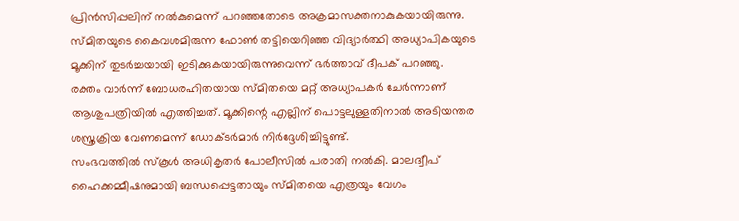പ്രിൻസിപ്പലിന് നൽകുമെന്ന് പറഞ്ഞതോടെ അക്രമാസക്തനാകുകയായിരുന്നു.
സ്മിതയുടെ കൈവശമിരുന്ന ഫോൺ തട്ടിയെറിഞ്ഞ വിദ്യാർത്ഥി അധ്യാപികയുടെ മൂക്കിന് തുടർച്ചയായി ഇടിക്കുകയായിരുന്നുവെന്ന് ഭർത്താവ് ദീപക് പറഞ്ഞു.
രക്തം വാർന്ന് ബോധരഹിതയായ സ്മിതയെ മറ്റ് അധ്യാപകർ ചേർന്നാണ് ആശുപത്രിയിൽ എത്തിച്ചത്. മൂക്കിന്റെ എല്ലിന് പൊട്ടലുള്ളതിനാൽ അടിയന്തര ശസ്ത്രക്രിയ വേണമെന്ന് ഡോക്ടർമാർ നിർദ്ദേശിച്ചിട്ടുണ്ട്.
സംഭവത്തിൽ സ്കൂൾ അധികൃതർ പോലീസിൽ പരാതി നൽകി. മാലദ്വീപ് ഹൈക്കമ്മീഷനുമായി ബന്ധപ്പെട്ടതായും സ്മിതയെ എത്രയും വേഗം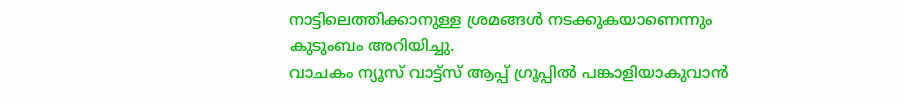നാട്ടിലെത്തിക്കാനുള്ള ശ്രമങ്ങൾ നടക്കുകയാണെന്നും കുടുംബം അറിയിച്ചു.
വാചകം ന്യൂസ് വാട്ട്സ് ആപ്പ് ഗ്രൂപ്പിൽ പങ്കാളിയാകുവാൻ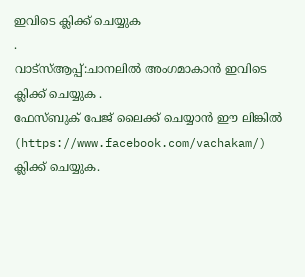ഇവിടെ ക്ലിക്ക് ചെയ്യുക
.
വാട്സ്ആപ്പ്:ചാനലിൽ അംഗമാകാൻ ഇവിടെ ക്ലിക്ക് ചെയ്യുക .
ഫേസ്ബുക് പേജ് ലൈക്ക് ചെയ്യാൻ ഈ ലിങ്കിൽ (https://www.facebook.com/vachakam/) ക്ലിക്ക് ചെയ്യുക.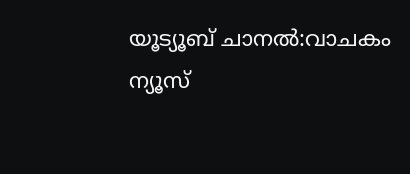യൂട്യൂബ് ചാനൽ:വാചകം ന്യൂസ്